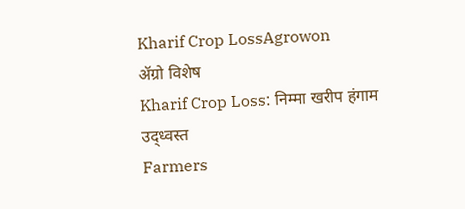Kharif Crop LossAgrowon
ॲग्रो विशेष
Kharif Crop Loss: निम्मा खरीप हंगाम उद्ध्वस्त
Farmers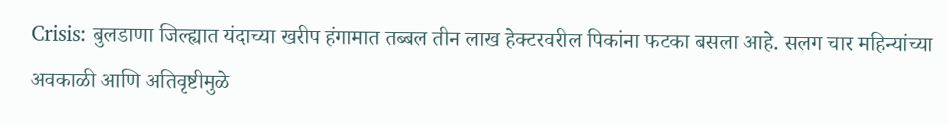Crisis: बुलडाणा जिल्ह्यात यंदाच्या खरीप हंगामात तब्बल तीन लाख हेक्टरवरील पिकांना फटका बसला आहे. सलग चार महिन्यांच्या अवकाळी आणि अतिवृष्टीमुळे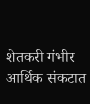शेतकरी गंभीर आर्थिक संकटात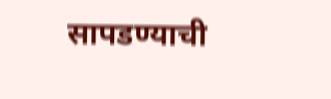सापडण्याची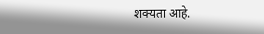शक्यता आहे.